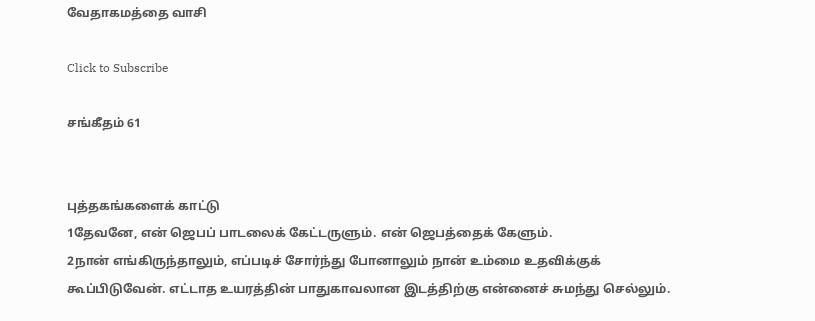வேதாகமத்தை வாசி

Click to Subscribe

சங்கீதம் 61


புத்தகங்களைக் காட்டு
1தேவனே, என் ஜெபப் பாடலைக் கேட்டருளும். என் ஜெபத்தைக் கேளும்.
2நான் எங்கிருந்தாலும், எப்படிச் சோர்ந்து போனாலும் நான் உம்மை உதவிக்குக் கூப்பிடுவேன். எட்டாத உயரத்தின் பாதுகாவலான இடத்திற்கு என்னைச் சுமந்து செல்லும்.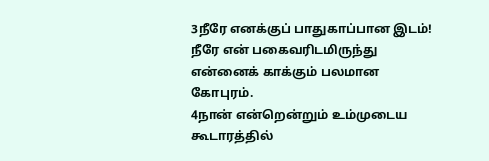3நீரே எனக்குப் பாதுகாப்பான இடம்! நீரே என் பகைவரிடமிருந்து என்னைக் காக்கும் பலமான கோபுரம்.
4நான் என்றென்றும் உம்முடைய கூடாரத்தில்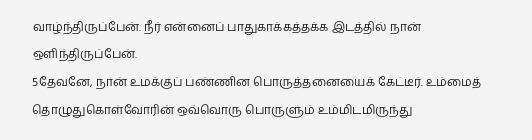வாழ்ந்திருப்பேன். நீர் என்னைப் பாதுகாக்கத்தக்க இடத்தில் நான் ஒளிந்திருப்பேன்.
5தேவனே, நான் உமக்குப் பண்ணின பொருத்தனையைக் கேட்டீர். உம்மைத் தொழுதுகொள்வோரின் ஒவ்வொரு பொருளும் உம்மிடமிருந்து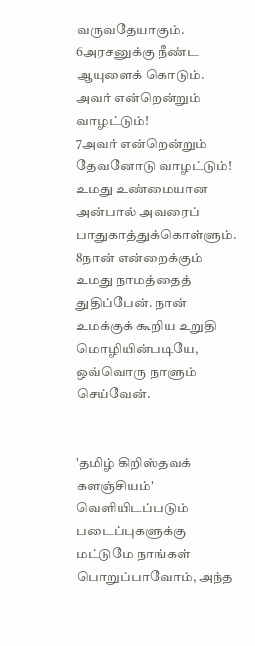வருவதேயாகும்.
6அரசனுக்கு நீண்ட ஆயுளைக் கொடும். அவர் என்றென்றும் வாழட்டும்!
7அவர் என்றென்றும் தேவனோடு வாழட்டும்! உமது உண்மையான அன்பால் அவரைப் பாதுகாத்துக்கொள்ளும்.
8நான் என்றைக்கும் உமது நாமத்தைத் துதிப்பேன். நான் உமக்குக் கூறிய உறுதி மொழியின்படியே, ஒவ்வொரு நாளும் செய்வேன்.


'தமிழ் கிறிஸ்தவக் களஞ்சியம்' வெளியிடப்படும் படைப்புகளுக்கு மட்டுமே நாங்கள் பொறுப்பாவோம், அந்த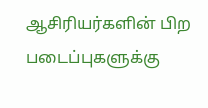ஆசிரியர்களின் பிற படைப்புகளுக்கு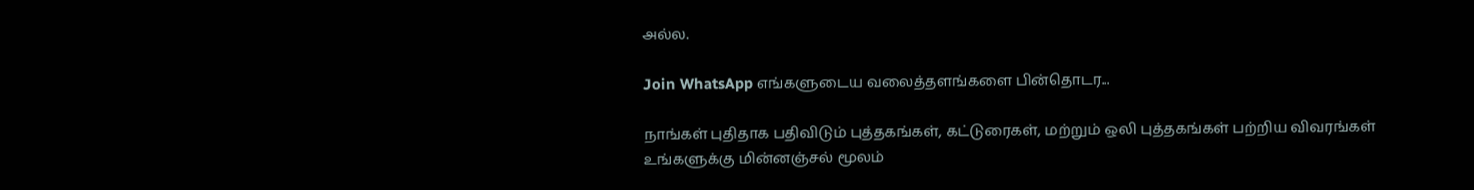அல்ல.

Join WhatsApp எங்களுடைய வலைத்தளங்களை பின்தொடர...

நாங்கள் புதிதாக பதிவிடும் புத்தகங்கள், கட்டுரைகள், மற்றும் ஒலி புத்தகங்கள் பற்றிய விவரங்கள் உங்களுக்கு மின்னஞ்சல் மூலம்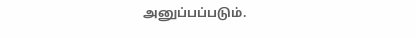அனுப்பப்படும்.